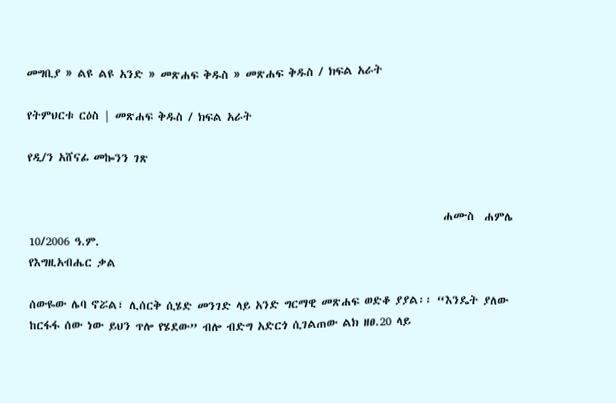መግቢያ » ልዩ ልዩ አንድ » መጽሐፍ ቅዱስ » መጽሐፍ ቅዱስ / ክፍል አራት

የትምህርቱ ርዕስ | መጽሐፍ ቅዱስ / ክፍል አራት

የዲ/ን አሸናፊ መኰንን ገጽ


                                                                                   ሐሙስ  ሐምሌ  10/2006 ዓ.ም.
የእግዚአብሔር ቃል

ሰውዬው ሌባ ኖሯል፣ ሊሰርቅ ሲሄድ መንገድ ላይ አንድ ግርማዊ መጽሐፍ ወድቆ ያያል፡፡ “እንዴት ያለው ከርፋፋ ሰው ነው ይህን ጥሎ የሄደው” ብሎ ብድግ አድርጎ ሲገልጠው ልክ ዘፀ.20 ላይ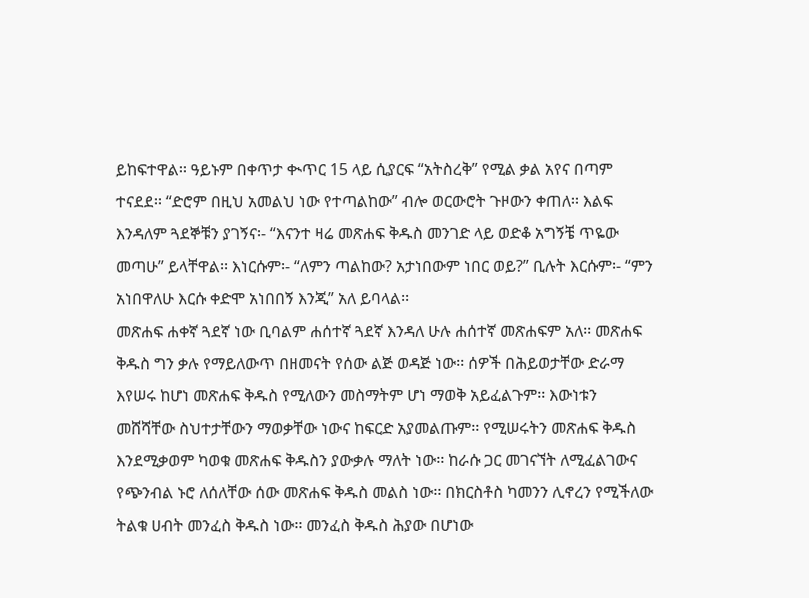ይከፍተዋል፡፡ ዓይኑም በቀጥታ ቊጥር 15 ላይ ሲያርፍ “አትስረቅ” የሚል ቃል አየና በጣም ተናደደ፡፡ “ድሮም በዚህ አመልህ ነው የተጣልከው” ብሎ ወርውሮት ጉዞውን ቀጠለ፡፡ እልፍ እንዳለም ጓደኞቹን ያገኝና፡- “እናንተ ዛሬ መጽሐፍ ቅዱስ መንገድ ላይ ወድቆ አግኝቼ ጥዬው መጣሁ” ይላቸዋል፡፡ እነርሱም፡- “ለምን ጣልከው? አታነበውም ነበር ወይ?” ቢሉት እርሱም፡- “ምን አነበዋለሁ እርሱ ቀድሞ አነበበኝ እንጂ” አለ ይባላል፡፡
መጽሐፍ ሐቀኛ ጓደኛ ነው ቢባልም ሐሰተኛ ጓደኛ እንዳለ ሁሉ ሐሰተኛ መጽሐፍም አለ፡፡ መጽሐፍ ቅዱስ ግን ቃሉ የማይለውጥ በዘመናት የሰው ልጅ ወዳጅ ነው፡፡ ሰዎች በሕይወታቸው ድራማ እየሠሩ ከሆነ መጽሐፍ ቅዱስ የሚለውን መስማትም ሆነ ማወቅ አይፈልጉም፡፡ እውነቱን መሸሻቸው ስህተታቸውን ማወቃቸው ነውና ከፍርድ አያመልጡም፡፡ የሚሠሩትን መጽሐፍ ቅዱስ እንደሚቃወም ካወቁ መጽሐፍ ቅዱስን ያውቃሉ ማለት ነው፡፡ ከራሱ ጋር መገናኘት ለሚፈልገውና የጭንብል ኑሮ ለሰለቸው ሰው መጽሐፍ ቅዱስ መልስ ነው፡፡ በክርስቶስ ካመንን ሊኖረን የሚችለው ትልቁ ሀብት መንፈስ ቅዱስ ነው፡፡ መንፈስ ቅዱስ ሕያው በሆነው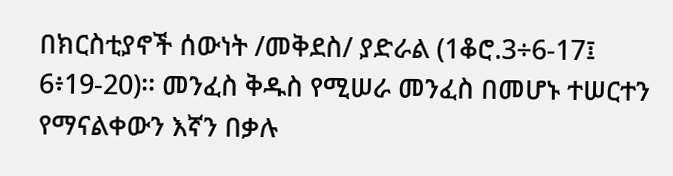በክርስቲያኖች ሰውነት /መቅደስ/ ያድራል (1ቆሮ.3÷6-17፤ 6፥19-20)፡፡ መንፈስ ቅዱስ የሚሠራ መንፈስ በመሆኑ ተሠርተን የማናልቀውን እኛን በቃሉ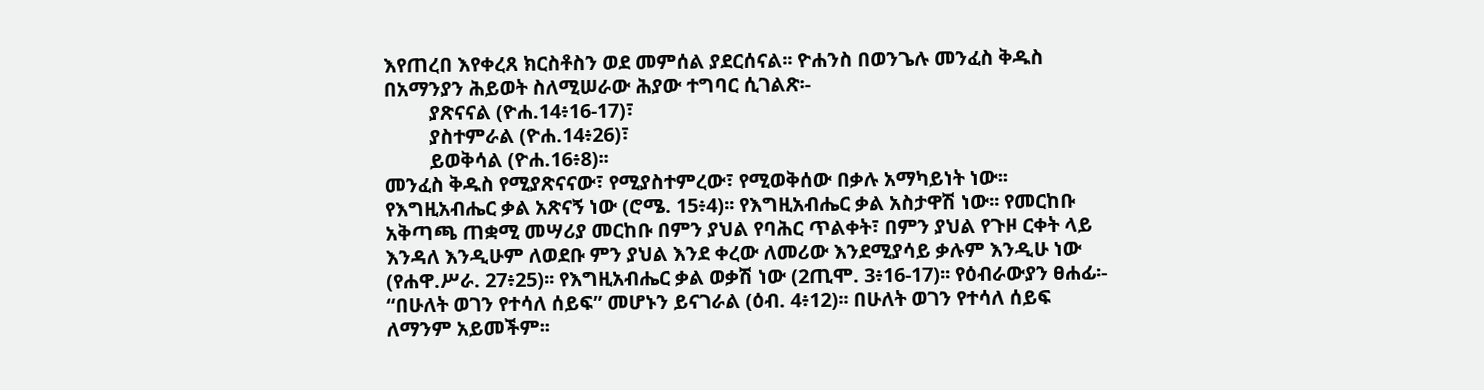እየጠረበ እየቀረጸ ክርስቶስን ወደ መምሰል ያደርሰናል፡፡ ዮሐንስ በወንጌሉ መንፈስ ቅዱስ በአማንያን ሕይወት ስለሚሠራው ሕያው ተግባር ሲገልጽ፡-
         ያጽናናል (ዮሐ.14፥16-17)፣
         ያስተምራል (ዮሐ.14፥26)፣
         ይወቅሳል (ዮሐ.16፥8)፡፡
መንፈስ ቅዱስ የሚያጽናናው፣ የሚያስተምረው፣ የሚወቅሰው በቃሉ አማካይነት ነው፡፡ የእግዚአብሔር ቃል አጽናኝ ነው (ሮሜ. 15፥4)፡፡ የእግዚአብሔር ቃል አስታዋሽ ነው፡፡ የመርከቡ አቅጣጫ ጠቋሚ መሣሪያ መርከቡ በምን ያህል የባሕር ጥልቀት፣ በምን ያህል የጉዞ ርቀት ላይ እንዳለ እንዲሁም ለወደቡ ምን ያህል እንደ ቀረው ለመሪው እንደሚያሳይ ቃሉም እንዲሁ ነው (የሐዋ.ሥራ. 27፥25)፡፡ የእግዚአብሔር ቃል ወቃሽ ነው (2ጢሞ. 3፥16-17)፡፡ የዕብራውያን ፀሐፊ፡- “በሁለት ወገን የተሳለ ሰይፍ” መሆኑን ይናገራል (ዕብ. 4፥12)፡፡ በሁለት ወገን የተሳለ ሰይፍ ለማንም አይመችም፡፡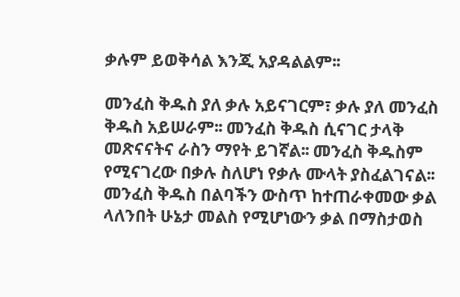ቃሉም ይወቅሳል እንጂ አያዳልልም፡፡

መንፈስ ቅዱስ ያለ ቃሉ አይናገርም፣ ቃሉ ያለ መንፈስ ቅዱስ አይሠራም፡፡ መንፈስ ቅዱስ ሲናገር ታላቅ መጽናናትና ራስን ማየት ይገኛል፡፡ መንፈስ ቅዱስም የሚናገረው በቃሉ ስለሆነ የቃሉ ሙላት ያስፈልገናል፡፡ መንፈስ ቅዱስ በልባችን ውስጥ ከተጠራቀመው ቃል ላለንበት ሁኔታ መልስ የሚሆነውን ቃል በማስታወስ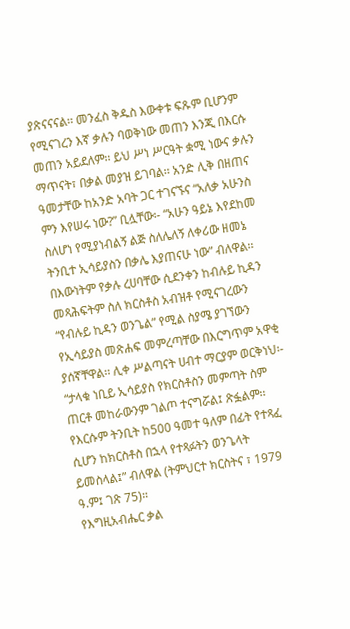ያጽናናናል፡፡ መንፈስ ቅዱስ እውቀቱ ፍጹም ቢሆንም የሚናገረን እኛ ቃሉን ባወቅነው መጠን እንጂ በእርሱ መጠን አይደለም፡፡ ይህ ሥነ ሥርዓት ቋሚ ነውና ቃሉን ማጥናት፣ በቃል መያዝ ይገባል፡፡ አንድ ሊቅ በዘጠና ዓመታቸው ከአንድ አባት ጋር ተገናኙና “አለቃ አሁንስ ምን እየሠሩ ነው?” ቢሏቸው፡- “አሁን ዓይኔ እየደከመ ስለሆነ የሚያነብልኝ ልጅ ስለሌለኝ ለቀሪው ዘመኔ ትንቢተ ኢሳይያስን በቃሌ እያጠናሁ ነው” ብለዋል፡፡ በእውነትም የቃሉ ረሀባቸው ሲደንቀን ከብሉይ ኪዳን መጻሕፍትም ስለ ክርስቶስ አብዝቶ የሚናገረውን “የብሉይ ኪዳን ወንጌል” የሚል ስያሜ ያገኘውን የኢሳይያስ መጽሐፍ መምረጣቸው በእርግጥም አዋቂ ያሰኛቸዋል፡፡ ሊቀ ሥልጣናት ሀብተ ማርያም ወርቅነህ፡- “ታላቁ ነቢይ ኢሳይያስ የክርስቶስን መምጣት ስም ጠርቶ መከራውንም ገልጦ ተናግሯል፤ ጽፏልም፡፡ የእርሱም ትንቢት ከ500 ዓመተ ዓለም በፊት የተጻፈ ሲሆን ከክርስቶስ በኋላ የተጻፉትን ወንጌላት ይመስላል፤” ብለዋል (ትምህርተ ክርስትና ፣ 1979 ዓ.ም፤ ገጽ 75)።
የእግዚአብሔር ቃል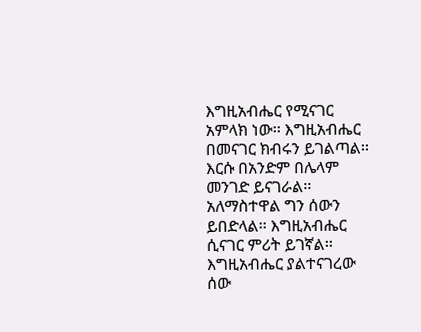እግዚአብሔር የሚናገር አምላክ ነው፡፡ እግዚአብሔር በመናገር ክብሩን ይገልጣል፡፡ እርሱ በአንድም በሌላም መንገድ ይናገራል፡፡ አለማስተዋል ግን ሰውን ይበድላል፡፡ እግዚአብሔር ሲናገር ምሪት ይገኛል፡፡ እግዚአብሔር ያልተናገረው ሰው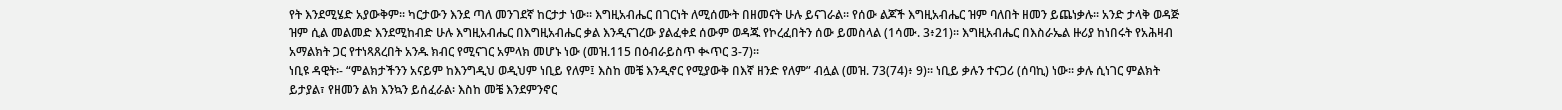የት እንደሚሄድ አያውቅም፡፡ ካርታውን እንደ ጣለ መንገደኛ ከርታታ ነው፡፡ እግዚአብሔር በገርነት ለሚሰሙት በዘመናት ሁሉ ይናገራል፡፡ የሰው ልጆች እግዚአብሔር ዝም ባለበት ዘመን ይጨነቃሉ፡፡ አንድ ታላቅ ወዳጅ ዝም ሲል መልመድ እንደሚከብድ ሁሉ እግዚአብሔር በእግዚአብሔር ቃል እንዲናገረው ያልፈቀደ ሰውም ወዳጁ የኮረፈበትን ሰው ይመስላል (1ሳሙ. 3፥21)፡፡ እግዚአብሔር በእስራኤል ዙሪያ ከነበሩት የአሕዛብ አማልክት ጋር የተነጻጸረበት አንዱ ክብር የሚናገር አምላክ መሆኑ ነው (መዝ.115 በዕብራይስጥ ቊጥር 3-7)፡፡
ነቢዩ ዳዊት፡- “ምልክታችንን አናይም ከእንግዲህ ወዲህም ነቢይ የለም፤ እስከ መቼ እንዲኖር የሚያውቅ በእኛ ዘንድ የለም” ብሏል (መዝ. 73(74)፥ 9)፡፡ ነቢይ ቃሉን ተናጋሪ (ሰባኪ) ነው፡፡ ቃሉ ሲነገር ምልክት ይታያል፣ የዘመን ልክ እንኳን ይሰፈራል፡ እስከ መቼ እንደምንኖር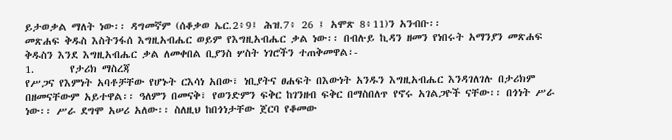ይታወቃል ማለት ነው፡፡ ዳግመኛም (ሰቆቃወ ኤር.2፥9፤ ሕዝ.7፥ 26 ፤ አሞጽ 8፥11)ን አንብቡ፡፡
መጽሐፍ ቅዱስ እስትንፋሰ እግዚአብሔር ወይም የእግዚአብሔር ቃል ነው፡፡ በብሉይ ኪዳን ዘመን የነበሩት አማንያን መጽሐፍ ቅዱስን እንደ እግዚአብሔር ቃል ለመቀበል ቢያንስ ሦስት ነገሮችን ተጠቅመዋል፡-
1.       የታሪክ ማስረጃ
የሥጋና የእምነት አባቶቻቸው የሆኑት ርእሳነ አበው፣ ነቢያትና ፀሐፍት በእውነት አንዱን እግዚአብሔር እንዳገለገሉ በታሪክም በዘመናቸውም አይተዋል፡፡ ዓለምን በመናቅ፣ የወንድምን ፍቅር ከገንዘብ ፍቅር በማስበለጥ የኖሩ አገልጋዮች ናቸው፡፡ በጎነት ሥራ ነው፡፡ ሥራ ደግሞ አሠሪ አለው፡፡ ስለዚህ ከበጎነታቸው ጀርባ የቆመው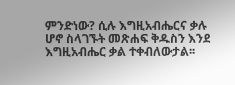ምንድነው? ሲሉ እግዚአብሔርና ቃሉ ሆኖ ስላገኙት መጽሐፍ ቅዱስን እንደ እግዚአብሔር ቃል ተቀብለውታል፡፡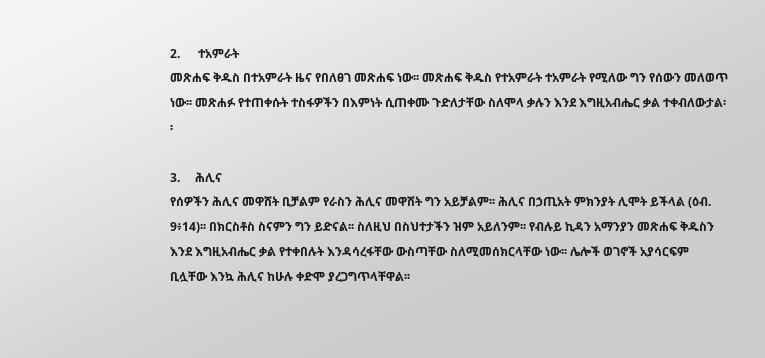2.      ተአምራት
መጽሐፍ ቅዱስ በተአምራት ዜና የበለፀገ መጽሐፍ ነው፡፡ መጽሐፍ ቅዱስ የተአምራት ተአምራት የሚለው ግን የሰውን መለወጥ ነው፡፡ መጽሐፉ የተጠቀሱት ተስፋዎችን በእምነት ሲጠቀሙ ጉድለታቸው ስለሞላ ቃሉን እንደ እግዚአብሔር ቃል ተቀብለውታል፡፡

3.     ሕሊና
የሰዎችን ሕሊና መዋሸት ቢቻልም የራስን ሕሊና መዋሸት ግን አይቻልም፡፡ ሕሊና በኃጢአት ምክንያት ሊሞት ይችላል (ዕብ. 9፥14)፡፡ በክርስቶስ ስናምን ግን ይድናል፡፡ ስለዚህ በስህተታችን ዝም አይለንም፡፡ የብሉይ ኪዳን አማንያን መጽሐፍ ቅዱስን እንደ እግዚአብሔር ቃል የተቀበሉት እንዳሳረፋቸው ውስጣቸው ስለሚመሰክርላቸው ነው፡፡ ሌሎች ወገኖች አያሳርፍም ቢሏቸው እንኳ ሕሊና ከሁሉ ቀድሞ ያረጋግጥላቸዋል፡፡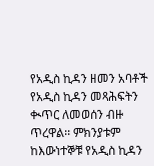የአዲስ ኪዳን ዘመን አባቶች የአዲስ ኪዳን መጻሕፍትን ቊጥር ለመወሰን ብዙ ጥረዋል፡፡ ምክንያቱም ከእውነተኞቹ የአዲስ ኪዳን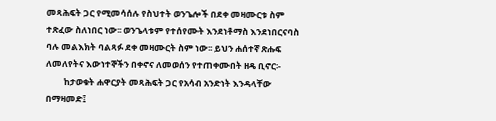መጻሕፍት ጋር የሚመሳሰሉ የስህተት ወንጌሎች በደቀ መዛሙርቱ ስም ተጽፈው ስለነበር ነው፡፡ ወንጌላቱም የተሰየሙት እንደነቶማስ እንደነበርናባስ ባሉ መልእክት ባልጻፉ ደቀ መዛሙርት ስም ነው፡፡ ይህን ሐሰተኛ ጽሑፍ ለመለየትና እውነተኞችን በቀኖና ለመወሰን የተጠቀሙበት ዘዴ ቢኖር፡-
         ከታወቁት ሐዋርያት መጻሕፍት ጋር የአሳብ አንድነት እንዳላቸው በማዛመድ፤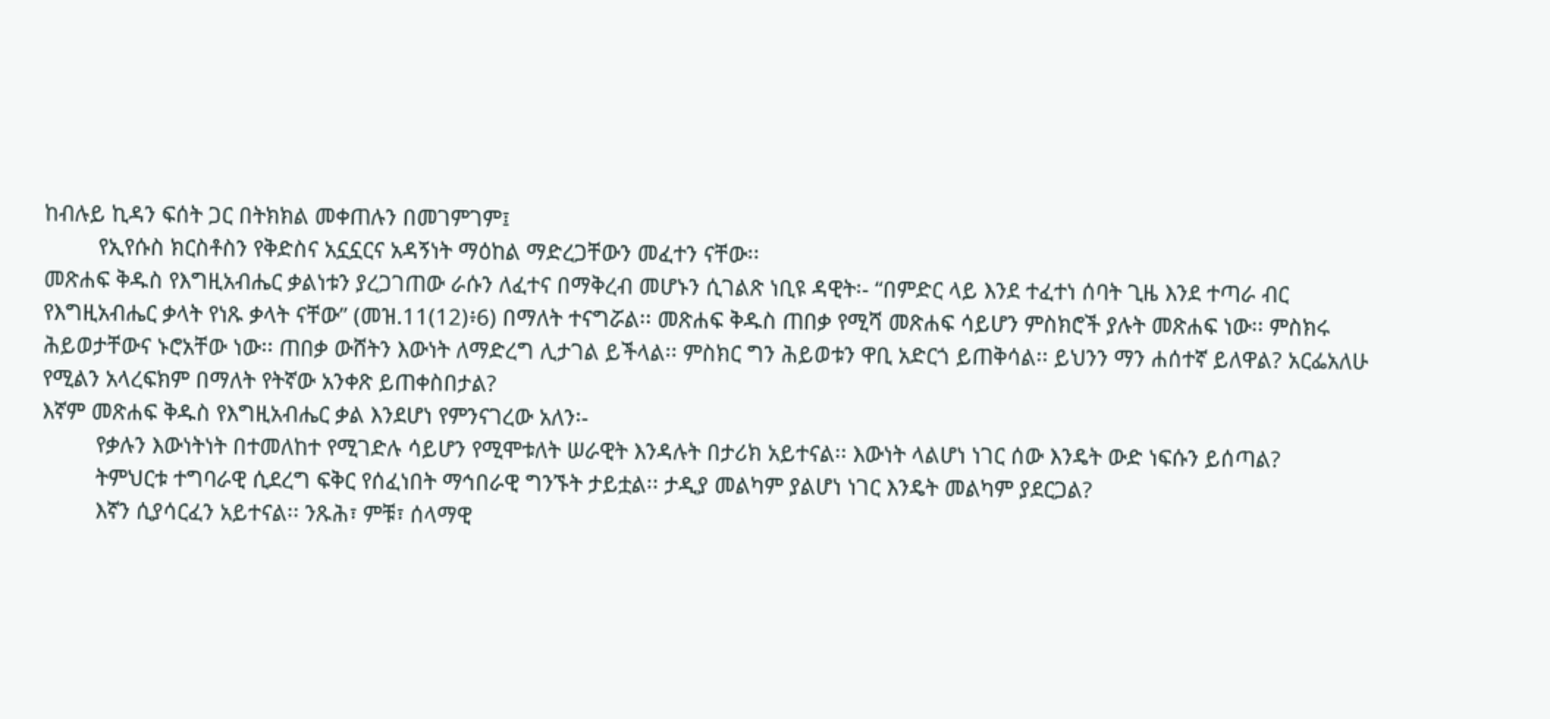ከብሉይ ኪዳን ፍሰት ጋር በትክክል መቀጠሉን በመገምገም፤
         የኢየሱስ ክርስቶስን የቅድስና አኗኗርና አዳኝነት ማዕከል ማድረጋቸውን መፈተን ናቸው፡፡
መጽሐፍ ቅዱስ የእግዚአብሔር ቃልነቱን ያረጋገጠው ራሱን ለፈተና በማቅረብ መሆኑን ሲገልጽ ነቢዩ ዳዊት፡- “በምድር ላይ እንደ ተፈተነ ሰባት ጊዜ እንደ ተጣራ ብር የእግዚአብሔር ቃላት የነጹ ቃላት ናቸው” (መዝ.11(12)፥6) በማለት ተናግሯል፡፡ መጽሐፍ ቅዱስ ጠበቃ የሚሻ መጽሐፍ ሳይሆን ምስክሮች ያሉት መጽሐፍ ነው፡፡ ምስክሩ ሕይወታቸውና ኑሮአቸው ነው፡፡ ጠበቃ ውሸትን እውነት ለማድረግ ሊታገል ይችላል፡፡ ምስክር ግን ሕይወቱን ዋቢ አድርጎ ይጠቅሳል፡፡ ይህንን ማን ሐሰተኛ ይለዋል? አርፌአለሁ የሚልን አላረፍክም በማለት የትኛው አንቀጽ ይጠቀስበታል?
እኛም መጽሐፍ ቅዱስ የእግዚአብሔር ቃል እንደሆነ የምንናገረው አለን፡-
         የቃሉን እውነትነት በተመለከተ የሚገድሉ ሳይሆን የሚሞቱለት ሠራዊት እንዳሉት በታሪክ አይተናል፡፡ እውነት ላልሆነ ነገር ሰው እንዴት ውድ ነፍሱን ይሰጣል?
         ትምህርቱ ተግባራዊ ሲደረግ ፍቅር የሰፈነበት ማኅበራዊ ግንኙት ታይቷል፡፡ ታዲያ መልካም ያልሆነ ነገር እንዴት መልካም ያደርጋል?
         እኛን ሲያሳርፈን አይተናል፡፡ ንጹሕ፣ ምቹ፣ ሰላማዊ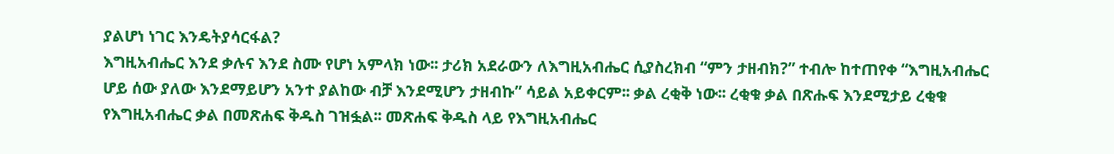ያልሆነ ነገር እንዴትያሳርፋል?
እግዚአብሔር እንደ ቃሉና እንደ ስሙ የሆነ አምላክ ነው፡፡ ታሪክ አደራውን ለእግዚአብሔር ሲያስረክብ “ምን ታዘብክ?” ተብሎ ከተጠየቀ “እግዚአብሔር ሆይ ሰው ያለው እንደማይሆን አንተ ያልከው ብቻ እንደሚሆን ታዘብኩ” ሳይል አይቀርም፡፡ ቃል ረቂቅ ነው፡፡ ረቂቁ ቃል በጽሑፍ እንደሚታይ ረቂቁ የእግዚአብሔር ቃል በመጽሐፍ ቅዱስ ገዝፏል፡፡ መጽሐፍ ቅዱስ ላይ የእግዚአብሔር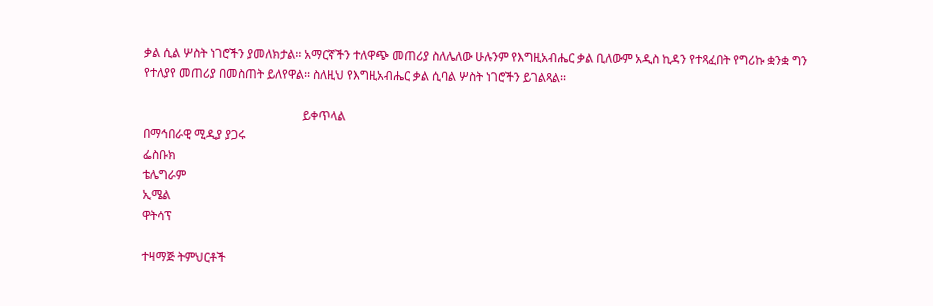ቃል ሲል ሦስት ነገሮችን ያመለክታል፡፡ አማርኛችን ተለዋጭ መጠሪያ ስለሌለው ሁሉንም የእግዚአብሔር ቃል ቢለውም አዲስ ኪዳን የተጻፈበት የግሪኩ ቋንቋ ግን የተለያየ መጠሪያ በመስጠት ይለየዋል፡፡ ስለዚህ የእግዚአብሔር ቃል ሲባል ሦስት ነገሮችን ይገልጻል፡፡

                                                     ይቀጥላል
በማኅበራዊ ሚዲያ ያጋሩ
ፌስቡክ
ቴሌግራም
ኢሜል
ዋትሳፕ

ተዛማጅ ትምህርቶች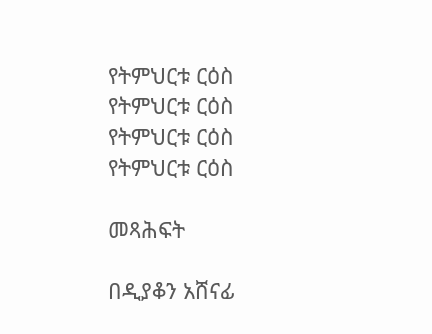የትምህርቱ ርዕስ
የትምህርቱ ርዕስ
የትምህርቱ ርዕስ
የትምህርቱ ርዕስ

መጻሕፍት

በዲያቆን አሸናፊ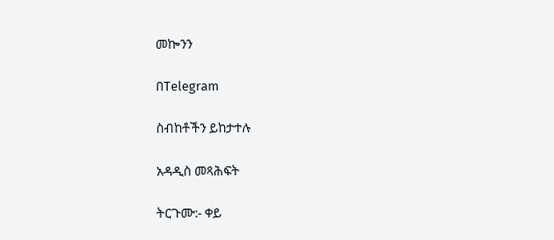መኰንን

በTelegram

ስብከቶችን ይከታተሉ

አዳዲስ መጻሕፍት

ትርጉሙ:- ቀይ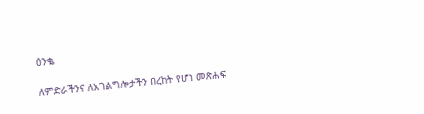ዕንቈ

ለምድራችንና ለአገልግሎታችን በረከት የሆነ መጽሐፍ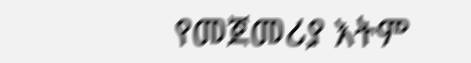የመጀመሪያ እትም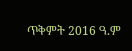ጥቅምት 2016 ዓ.ም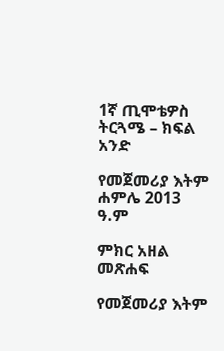1ኛ ጢሞቴዎስ ትርጓሜ – ክፍል አንድ

የመጀመሪያ እትም ሐምሌ 2013 ዓ.ም

ምክር አዘል መጽሐፍ

የመጀመሪያ እትም